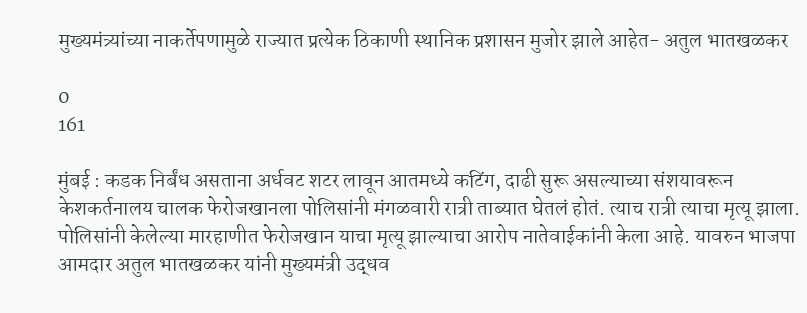मुख्यमंत्र्यांच्या नाकर्तेपणामुळे राज्यात प्रत्येक ठिकाणी स्थानिक प्रशासन मुजोर झाले आहेत- अतुल भातखळकर

0
161

मुंबई : कडक निर्बंध असताना अर्धवट शटर लावून आतमध्ये कटिंग, दाढी सुरू असल्याच्या संशयावरून केशकर्तनालय चालक फेरोजखानला पोलिसांनी मंगळवारी रात्री ताब्यात घेतलं होतं. त्याच रात्री त्याचा मृत्यू झाला. पोलिसांनी केलेल्या मारहाणीत फेरोजखान याचा मृत्यू झाल्याचा आरोप नातेवाईकांनी केला आहे. यावरुन भाजपा आमदार अतुल भातखळकर यांनी मुख्यमंत्री उद्धव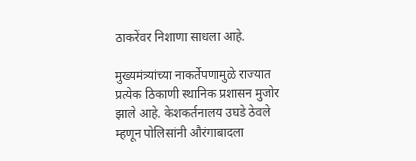ठाकरेंवर निशाणा साधला आहे.

मुख्यमंत्र्यांच्या नाकर्तेपणामुळे राज्यात प्रत्येक ठिकाणी स्थानिक प्रशासन मुजोर झाले आहे. केशकर्तनालय उघडे ठेवले म्हणून पोलिसांनी औरंगाबादला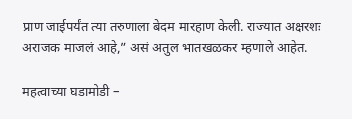प्राण जाईपर्यंत त्या तरुणाला बेदम मारहाण केली. राज्यात अक्षरशः अराजक माजलं आहे,” असं अतुल भातखळकर म्हणाले आहेत.

महत्वाच्या घडामोडी –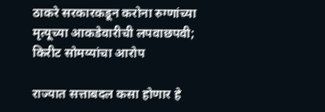ठाकरे सरकारकडून करोना रुग्णांच्या मृत्यूच्या आकडेवारीची लपवाछपवी; किरीट सोमय्यांचा आरोप

राज्यात सत्ताबदल कसा होणार हे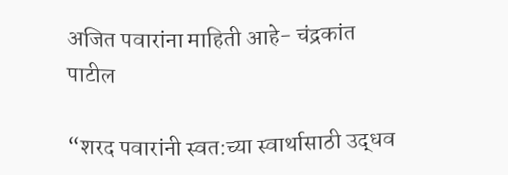अजित पवारांना माहिती आहे- चंद्रकांत पाटील

“शरद पवारांनी स्वत:च्या स्वार्थासाठी उद्धव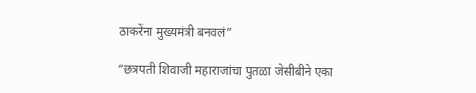ठाकरेंना मुख्यमंत्री बनवलं”

“छत्रपती शिवाजी महाराजांचा पुतळा जेसीबीने एका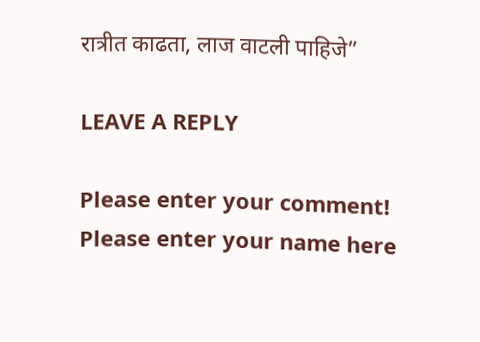रात्रीत काढता, लाज वाटली पाहिजे”

LEAVE A REPLY

Please enter your comment!
Please enter your name here